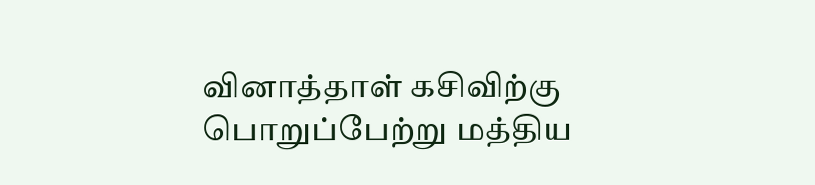வினாத்தாள் கசிவிற்கு பொறுப்பேற்று மத்திய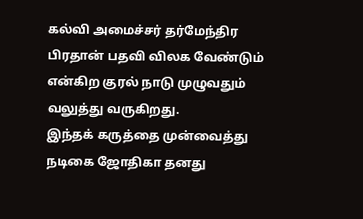கல்வி அமைச்சர் தர்மேந்திர பிரதான் பதவி விலக வேண்டும் என்கிற குரல் நாடு முழுவதும் வலுத்து வருகிறது.
இந்தக் கருத்தை முன்வைத்து நடிகை ஜோதிகா தனது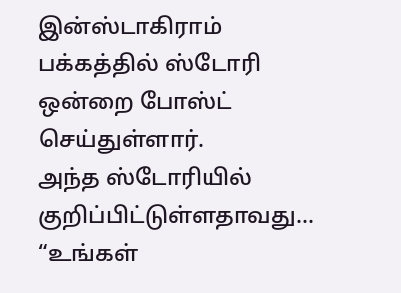இன்ஸ்டாகிராம் பக்கத்தில் ஸ்டோரி ஒன்றை போஸ்ட் செய்துள்ளார்.
அந்த ஸ்டோரியில் குறிப்பிட்டுள்ளதாவது…
“உங்கள்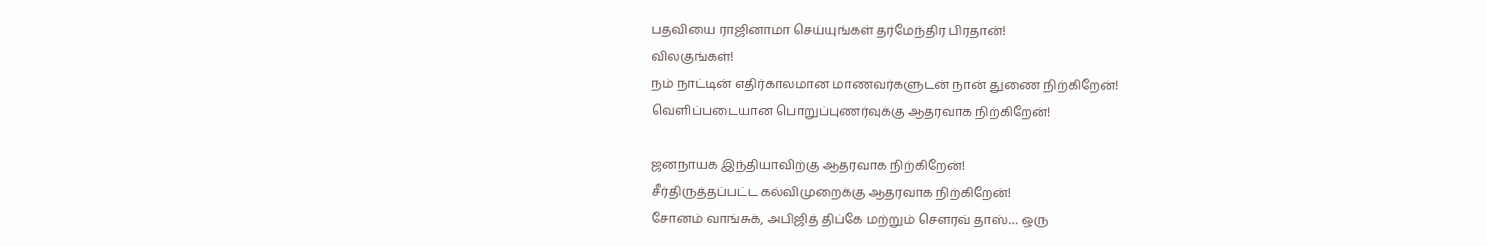பதவியை ராஜினாமா செய்யுங்கள் தர்மேந்திர பிரதான்!
விலகுங்கள்!
நம் நாட்டின் எதிர்காலமான மாணவர்களுடன் நான் துணை நிற்கிறேன்!
வெளிப்படையான பொறுப்புணர்வுக்கு ஆதரவாக நிற்கிறேன்!

ஜனநாயக இந்தியாவிற்கு ஆதரவாக நிற்கிறேன்!
சீர்திருத்தப்பட்ட கல்விமுறைக்கு ஆதரவாக நிற்கிறேன்!
சோனம் வாங்சுக், அபிஜித் திப்கே மற்றும் சௌரவ் தாஸ்… ஒரு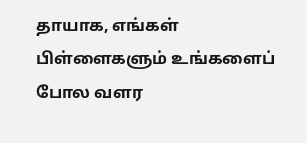தாயாக, எங்கள் பிள்ளைகளும் உங்களைப் போல வளர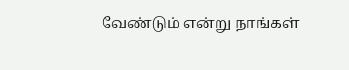வேண்டும் என்று நாங்கள்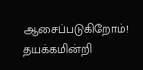ஆசைப்படுகிறோம்!
தயக்கமின்றி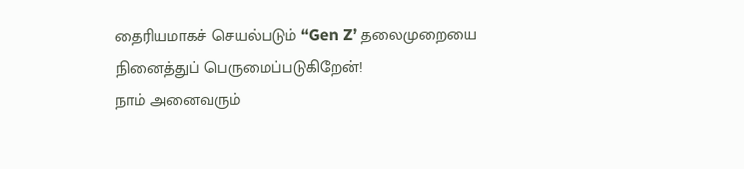தைரியமாகச் செயல்படும் “Gen Z’ தலைமுறையை நினைத்துப் பெருமைப்படுகிறேன்!
நாம் அனைவரும்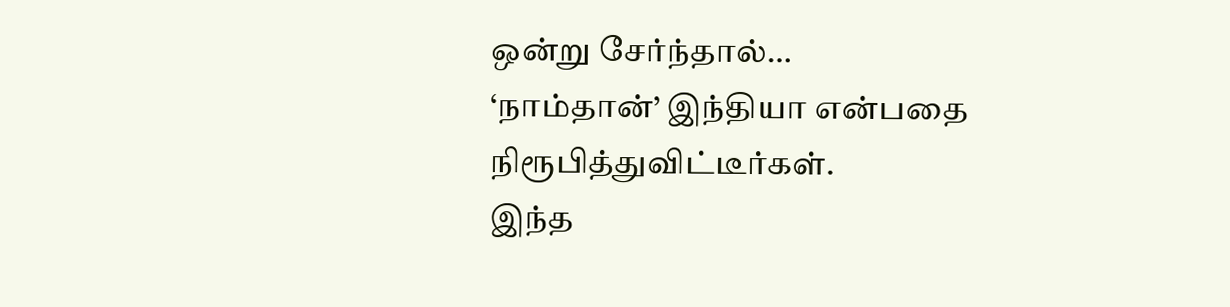ஒன்று சேர்ந்தால்…
‘நாம்தான்’ இந்தியா என்பதை நிரூபித்துவிட்டீர்கள்.
இந்த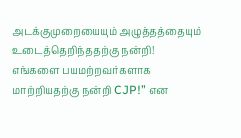அடக்குமுறையையும் அழுத்தத்தையும் உடைத்தெறிந்ததற்கு நன்றி!
எங்களை பயமற்றவர்களாக மாற்றியதற்கு நன்றி CJP!” என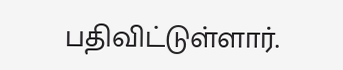பதிவிட்டுள்ளார்.